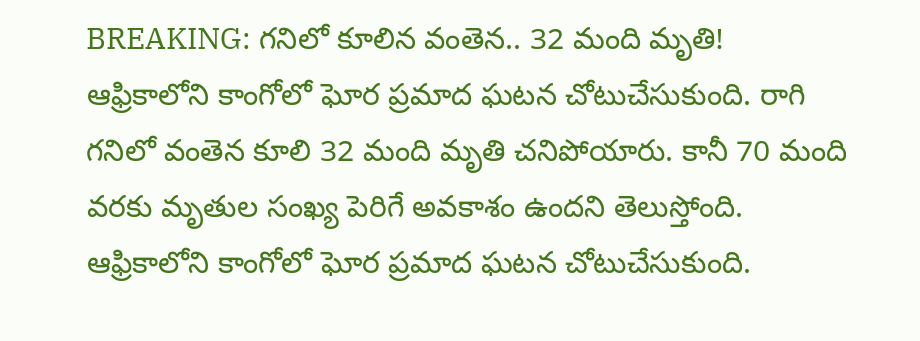BREAKING: గనిలో కూలిన వంతెన.. 32 మంది మృతి!
ఆఫ్రికాలోని కాంగోలో ఘోర ప్రమాద ఘటన చోటుచేసుకుంది. రాగి గనిలో వంతెన కూలి 32 మంది మృతి చనిపోయారు. కానీ 70 మంది వరకు మృతుల సంఖ్య పెరిగే అవకాశం ఉందని తెలుస్తోంది.
ఆఫ్రికాలోని కాంగోలో ఘోర ప్రమాద ఘటన చోటుచేసుకుంది.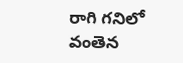రాగి గనిలో వంతెన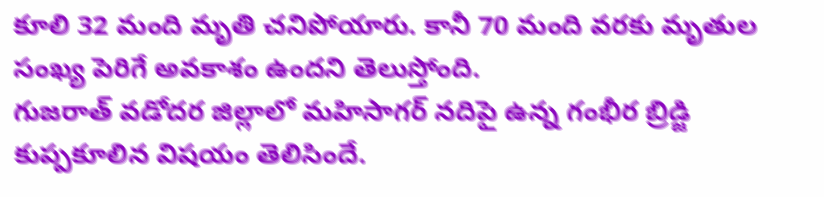కూలి 32 మంది మృతి చనిపోయారు. కానీ 70 మంది వరకు మృతుల సంఖ్య పెరిగే అవకాశం ఉందని తెలుస్తోంది.
గుజరాత్ వడోదర జిల్లాలో మహిసాగర్ నదిపై ఉన్న గంభీర బ్రిడ్జి కుప్పకూలిన విషయం తెలిసిందే.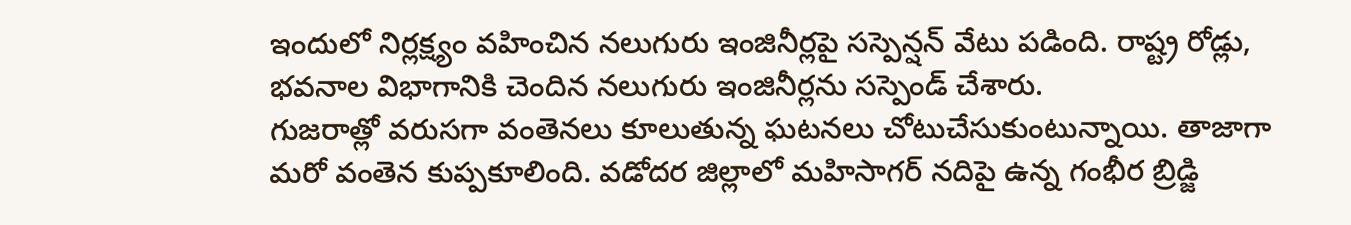ఇందులో నిర్లక్ష్యం వహించిన నలుగురు ఇంజినీర్లపై సస్పెన్షన్ వేటు పడింది. రాష్ట్ర రోడ్లు, భవనాల విభాగానికి చెందిన నలుగురు ఇంజినీర్లను సస్పెండ్ చేశారు.
గుజరాత్లో వరుసగా వంతెనలు కూలుతున్న ఘటనలు చోటుచేసుకుంటున్నాయి. తాజాగా మరో వంతెన కుప్పకూలింది. వడోదర జిల్లాలో మహిసాగర్ నదిపై ఉన్న గంభీర బ్రిడ్జి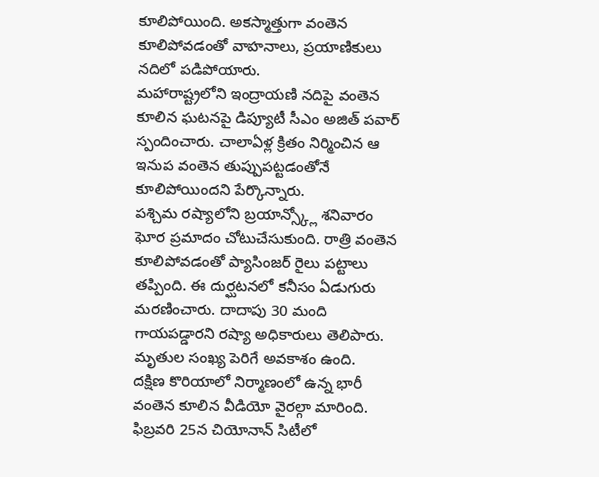కూలిపోయింది. అకస్మాత్తుగా వంతెన కూలిపోవడంతో వాహనాలు, ప్రయాణికులు నదిలో పడిపోయారు.
మహారాష్ట్రలోని ఇంద్రాయణి నదిపై వంతెన కూలిన ఘటనపై డిప్యూటీ సీఎం అజిత్ పవార్ స్పందించారు. చాలాఏళ్ల క్రితం నిర్మించిన ఆ ఇనుప వంతెన తుప్పుపట్టడంతోనే కూలిపోయిందని పేర్కొన్నారు.
పశ్చిమ రష్యాలోని బ్రయాన్స్క్లో శనివారం ఘోర ప్రమాదం చోటుచేసుకుంది. రాత్రి వంతెన కూలిపోవడంతో ప్యాసింజర్ రైలు పట్టాలు తప్పింది. ఈ దుర్ఘటనలో కనీసం ఏడుగురు మరణించారు. దాదాపు 30 మంది గాయపడ్డారని రష్యా అధికారులు తెలిపారు. మృతుల సంఖ్య పెరిగే అవకాశం ఉంది.
దక్షిణ కొరియాలో నిర్మాణంలో ఉన్న భారీ వంతెన కూలిన వీడియో వైరల్గా మారింది. ఫిబ్రవరి 25న చియోనాన్ సిటీలో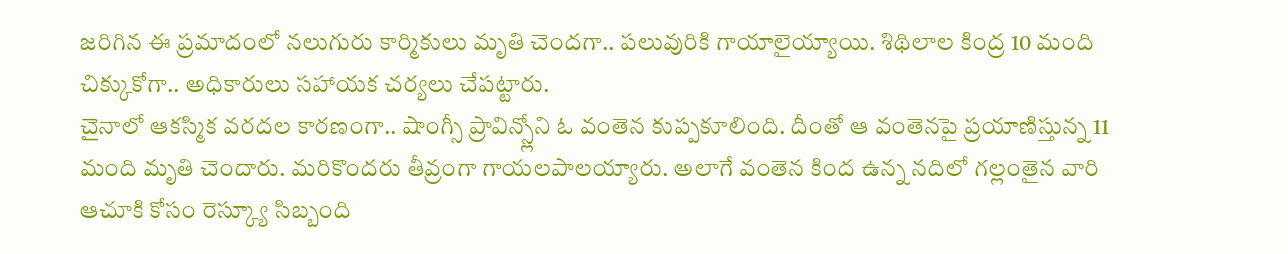జరిగిన ఈ ప్రమాదంలో నలుగురు కార్మికులు మృతి చెందగా.. పలువురికి గాయాలైయ్యాయి. శిథిలాల కింద్ర 10 మంది చిక్కుకోగా.. అధికారులు సహాయక చర్యలు చేపట్టారు.
చైనాలో ఆకస్మిక వరదల కారణంగా.. షాంగ్సీ ప్రావిన్స్లోని ఓ వంతెన కుప్పకూలింది. దీంతో ఆ వంతెనపై ప్రయాణిస్తున్న 11 మంది మృతి చెందారు. మరికొందరు తీవ్రంగా గాయలపాలయ్యారు. అలాగే వంతెన కింద ఉన్న నదిలో గల్లంతైన వారి ఆచూకి కోసం రెస్క్యూ సిబ్బంది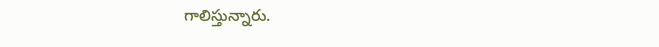గాలిస్తున్నారు.